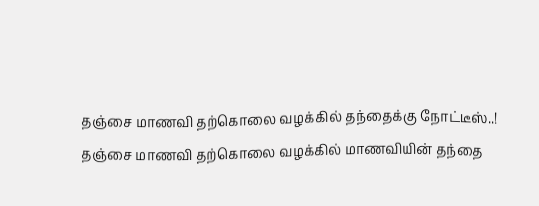தஞ்சை மாணவி தற்கொலை வழக்கில் தந்தைக்கு நோட்டீஸ்..!
தஞ்சை மாணவி தற்கொலை வழக்கில் மாணவியின் தந்தை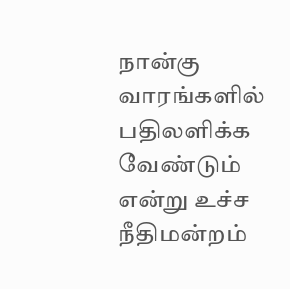நான்கு வாரங்களில் பதிலளிக்க வேண்டும் என்று உச்ச நீதிமன்றம்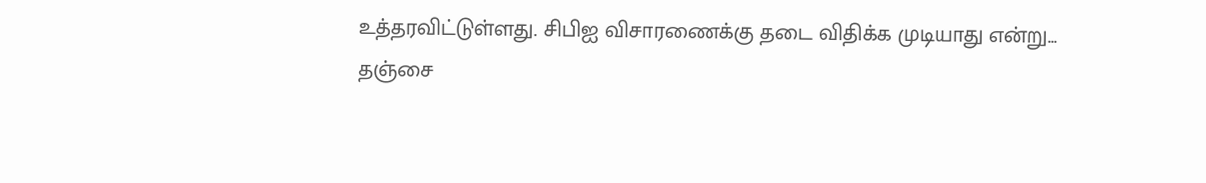உத்தரவிட்டுள்ளது. சிபிஐ விசாரணைக்கு தடை விதிக்க முடியாது என்று...
தஞ்சை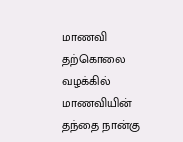மாணவி தற்கொலை வழக்கில் மாணவியின் தந்தை நான்கு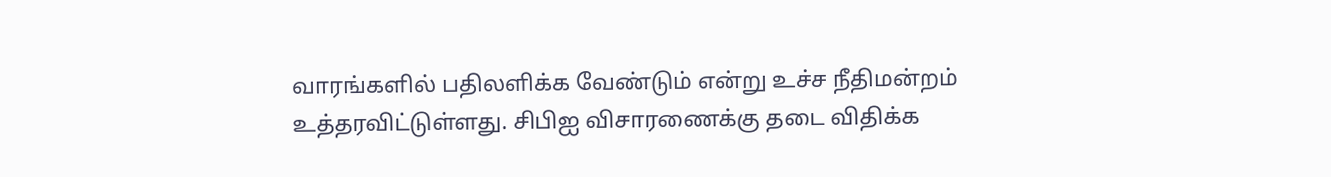வாரங்களில் பதிலளிக்க வேண்டும் என்று உச்ச நீதிமன்றம் உத்தரவிட்டுள்ளது. சிபிஐ விசாரணைக்கு தடை விதிக்க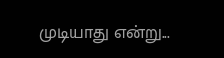முடியாது என்று...